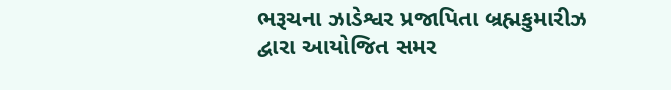ભરૂચના ઝાડેશ્વર પ્રજાપિતા બ્રહ્મકુમારીઝ દ્વારા આયોજિત સમર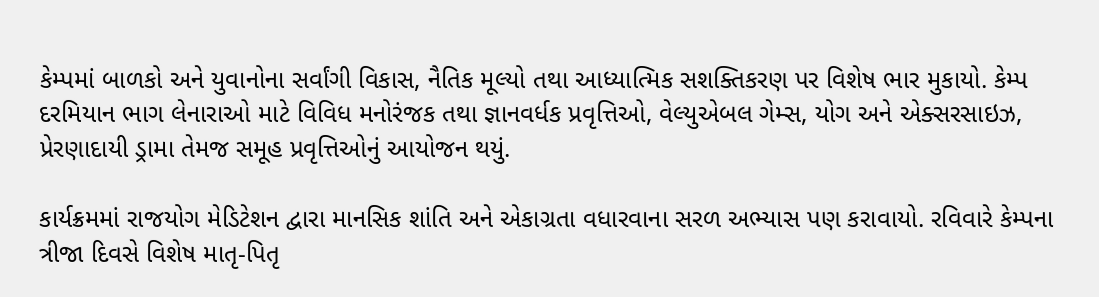કેમ્પમાં બાળકો અને યુવાનોના સર્વાંગી વિકાસ, નૈતિક મૂલ્યો તથા આધ્યાત્મિક સશક્તિકરણ પર વિશેષ ભાર મુકાયો. કેમ્પ દરમિયાન ભાગ લેનારાઓ માટે વિવિધ મનોરંજક તથા જ્ઞાનવર્ધક પ્રવૃત્તિઓ, વેલ્યુએબલ ગેમ્સ, યોગ અને એક્સરસાઇઝ, પ્રેરણાદાયી ડ્રામા તેમજ સમૂહ પ્રવૃત્તિઓનું આયોજન થયું.

કાર્યક્રમમાં રાજયોગ મેડિટેશન દ્વારા માનસિક શાંતિ અને એકાગ્રતા વધારવાના સરળ અભ્યાસ પણ કરાવાયો. રવિવારે કેમ્પના ત્રીજા દિવસે વિશેષ માતૃ-પિતૃ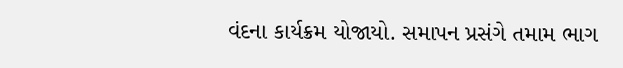વંદના કાર્યક્રમ યોજાયો. સમાપન પ્રસંગે તમામ ભાગ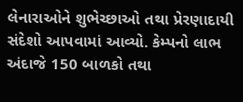લેનારાઓને શુભેચ્છાઓ તથા પ્રેરણાદાયી સંદેશો આપવામાં આવ્યો. કેમ્પનો લાભ અંદાજે 150 બાળકો તથા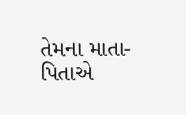તેમના માતા-પિતાએ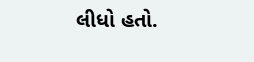લીધો હતો.